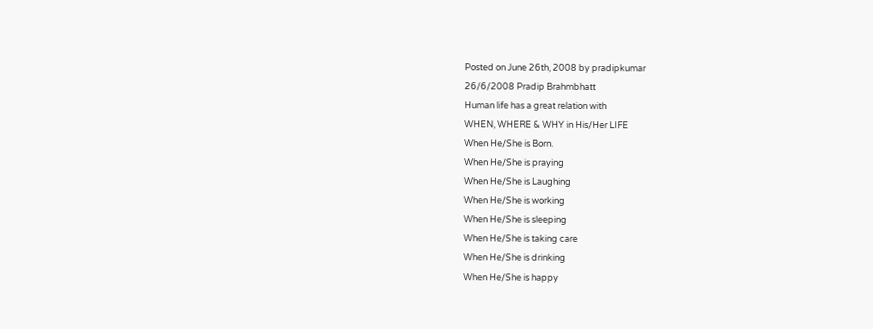Posted on June 26th, 2008 by pradipkumar
26/6/2008 Pradip Brahmbhatt
Human life has a great relation with
WHEN, WHERE & WHY in His/Her LIFE
When He/She is Born.
When He/She is praying
When He/She is Laughing
When He/She is working
When He/She is sleeping
When He/She is taking care
When He/She is drinking
When He/She is happy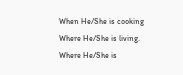When He/She is cooking
Where He/She is living.
Where He/She is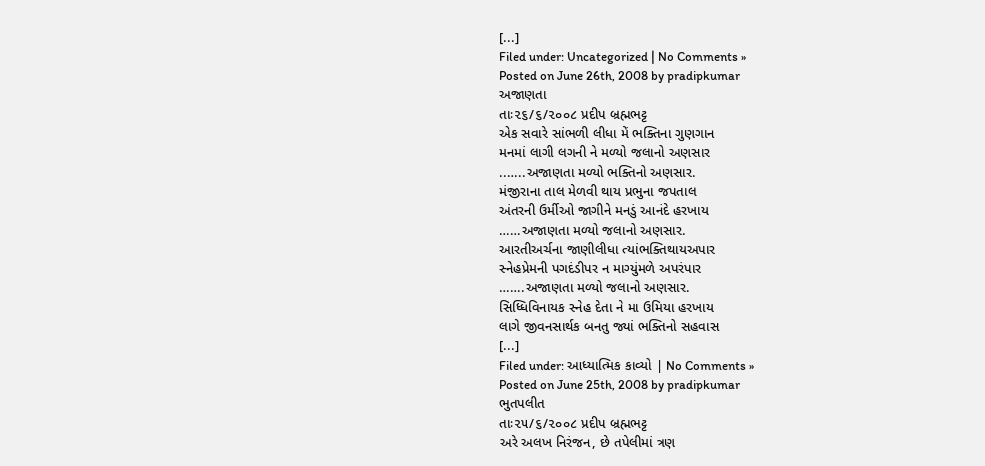[...]
Filed under: Uncategorized | No Comments »
Posted on June 26th, 2008 by pradipkumar
અજાણતા
તાઃ૨૬/૬/૨૦૦૮ પ્રદીપ બ્રહ્મભટ્ટ
એક સવારે સાંભળી લીધા મેં ભક્તિના ગુણગાન
મનમાં લાગી લગની ને મળ્યો જલાનો અણસાર
..…..અજાણતા મળ્યો ભક્તિનો અણસાર.
મંજીરાના તાલ મેળવી થાય પ્રભુના જપતાલ
અંતરની ઉર્મીઓ જાગીને મનડું આનંદે હરખાય
……અજાણતા મળ્યો જલાનો અણસાર.
આરતીઅર્ચના જાણીલીધા ત્યાંભક્તિથાયઅપાર
સ્નેહપ્રેમની પગદંડીપર ન માગ્યુંમળે અપરંપાર
…….અજાણતા મળ્યો જલાનો અણસાર.
સિધ્ધિવિનાયક સ્નેહ દેતા ને મા ઉમિયા હરખાય
લાગે જીવનસાર્થક બનતુ જ્યાં ભક્તિનો સહવાસ
[...]
Filed under: આધ્યાત્મિક કાવ્યો | No Comments »
Posted on June 25th, 2008 by pradipkumar
ભુતપલીત
તાઃ૨૫/૬/૨૦૦૮ પ્રદીપ બ્રહ્મભટ્ટ
અરે અલખ નિરંજન, છે તપેલીમાં ત્રણ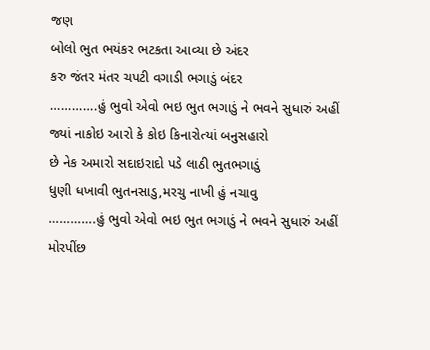જણ
બોલો ભુત ભયંકર ભટકતા આવ્યા છે અંદર
કરુ જંતર મંતર ચપટી વગાડી ભગાડું બંદર
………….હું ભુવો એવો ભઇ ભુત ભગાડું ને ભવને સુધારું અહીં
જ્યાં નાકોઇ આરો કે કોઇ કિનારોત્યાં બનુસહારો
છે નેક અમારો સદાઇરાદો પડે લાઠી ભુતભગાડું
ધુણી ધખાવી ભુતનસાડુ,મરચુ નાખી હું નચાવુ
………….હું ભુવો એવો ભઇ ભુત ભગાડું ને ભવને સુધારું અહીં
મોરપીંછ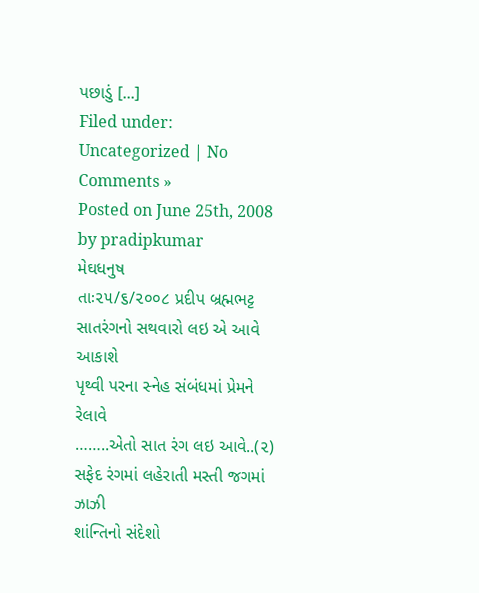પછાડું [...]
Filed under: Uncategorized | No Comments »
Posted on June 25th, 2008 by pradipkumar
મેઘધનુષ
તાઃ૨૫/૬/૨૦૦૮ પ્રદીપ બ્રહ્મભટ્ટ
સાતરંગનો સથવારો લઇ એ આવે આકાશે
પૃથ્વી પરના સ્નેહ સંબંધમાં પ્રેમને રેલાવે
……..એતો સાત રંગ લઇ આવે..(૨)
સફેદ રંગમાં લહેરાતી મસ્તી જગમાં ઝાઝી
શાંન્તિનો સંદેશો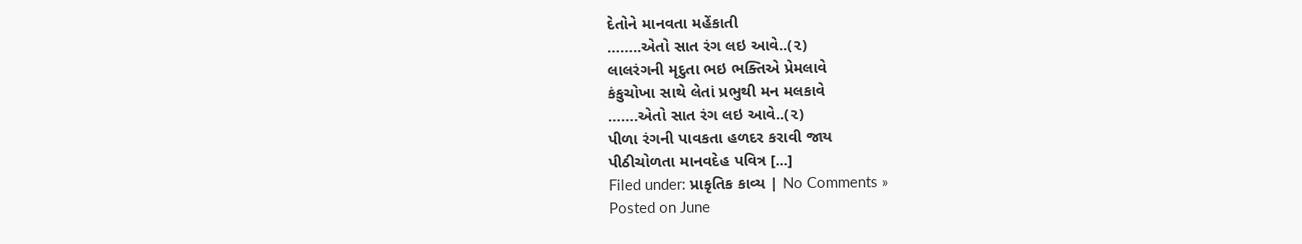દેતોને માનવતા મહેંકાતી
……..એતો સાત રંગ લઇ આવે..(૨)
લાલરંગની મૃદુતા ભઇ ભક્તિએ પ્રેમલાવે
કંકુચોખા સાથે લેતાં પ્રભુથી મન મલકાવે
…….એતો સાત રંગ લઇ આવે..(૨)
પીળા રંગની પાવકતા હળદર કરાવી જાય
પીઠીચોળતા માનવદેહ પવિત્ર [...]
Filed under: પ્રાકૃતિક કાવ્ય | No Comments »
Posted on June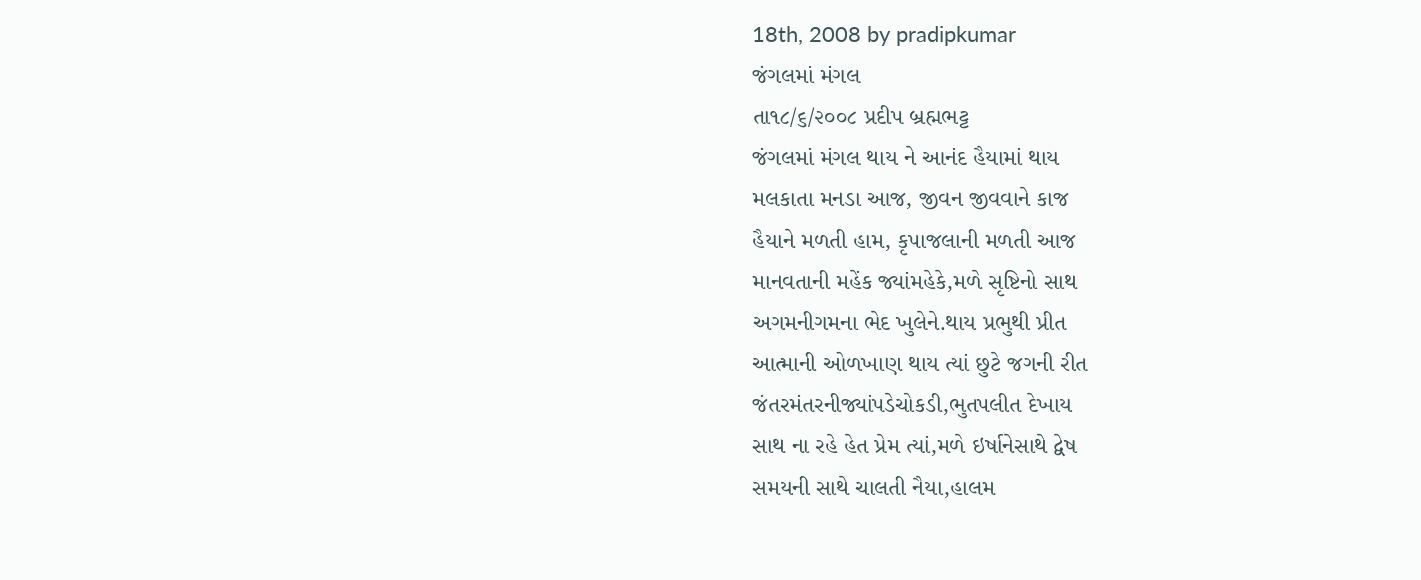18th, 2008 by pradipkumar
જંગલમાં મંગલ
તા૧૮/૬/૨૦૦૮ પ્રદીપ બ્રહ્મભટ્ટ
જંગલમાં મંગલ થાય ને આનંદ હૈયામાં થાય
મલકાતા મનડા આજ, જીવન જીવવાને કાજ
હૈયાને મળતી હામ, કૃપાજલાની મળતી આજ
માનવતાની મહેંક જ્યાંમહેકે,મળે સૃષ્ટિનો સાથ
અગમનીગમના ભેદ ખુલેને.થાય પ્રભુથી પ્રીત
આત્માની ઓળખાણ થાય ત્યાં છુટે જગની રીત
જંતરમંતરનીજ્યાંપડેચોકડી,ભુતપલીત દેખાય
સાથ ના રહે હેત પ્રેમ ત્યાં,મળે ઇર્ષાનેસાથે દ્વેષ
સમયની સાથે ચાલતી નૈયા,હાલમ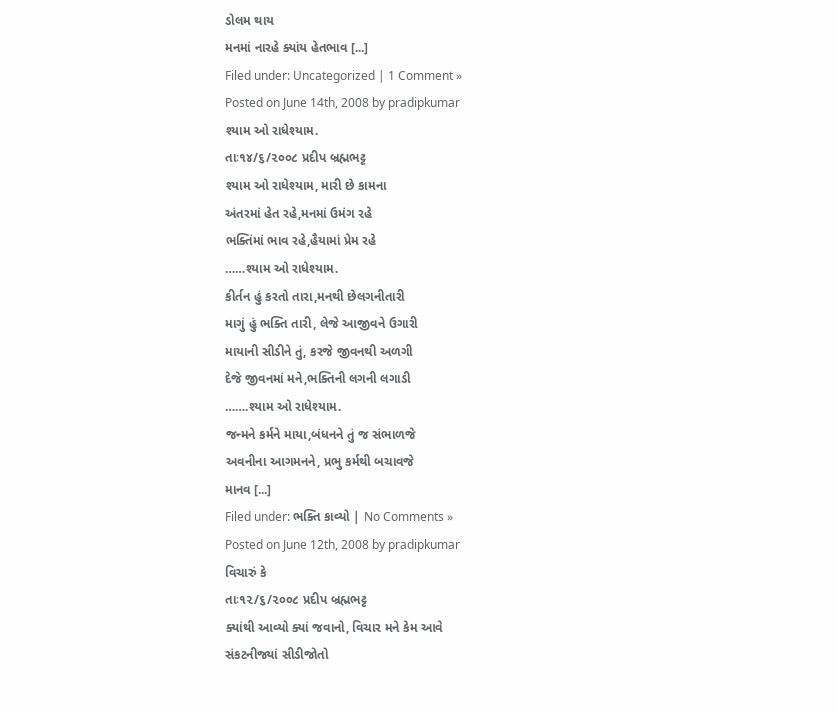ડોલમ થાય
મનમાં નારહે ક્યાંય હેતભાવ [...]
Filed under: Uncategorized | 1 Comment »
Posted on June 14th, 2008 by pradipkumar
શ્યામ ઓ રાધેશ્યામ.
તાઃ૧૪/૬/૨૦૦૮ પ્રદીપ બ્રહ્મભટ્ટ
શ્યામ ઓ રાધેશ્યામ, મારી છે કામના
અંતરમાં હેત રહે,મનમાં ઉમંગ રહે
ભક્તિંમાં ભાવ રહે,હૈયામાં પ્રેમ રહે
……શ્યામ ઓ રાધેશ્યામ.
કીર્તન હું કરતો તારા,મનથી છેલગનીતારી
માગું હું ભક્તિ તારી, લેજે આજીવને ઉગારી
માયાની સીડીને તું, કરજે જીવનથી અળગી
દેજે જીવનમાં મને,ભક્તિની લગની લગાડી
…….શ્યામ ઓ રાધેશ્યામ.
જન્મને કર્મને માયા,બંધનને તું જ સંભાળજે
અવનીના આગમનને, પ્રભુ કર્મથી બચાવજે
માનવ [...]
Filed under: ભક્તિ કાવ્યો | No Comments »
Posted on June 12th, 2008 by pradipkumar
વિચારું કે
તાઃ૧૨/૬/૨૦૦૮ પ્રદીપ બ્રહ્મભટ્ટ
ક્યાંથી આવ્યો ક્યાં જવાનો, વિચાર મને કેમ આવે
સંકટનીજ્યાં સીડીજોતો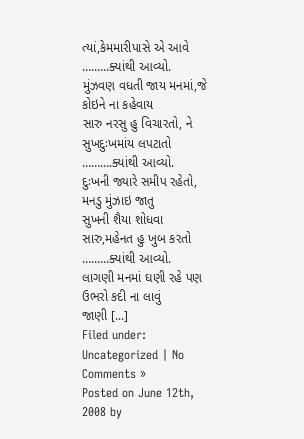ત્યાં,કેમમારીપાસે એ આવે
….…..ક્યાંથી આવ્યો.
મુંઝવણ વધતી જાય મનમાં,જે કોઇને ના કહેવાય
સારુ નરસુ હુ વિચારતો, ને સુખદુઃખમાંય લપટાતો
……….ક્યાંથી આવ્યો.
દુઃખની જ્યારે સમીપ રહેતો, મનડુ મુંઝાઇ જાતુ
સુખની શૈયા શોધવા સારુ,મહેનત હુ ખુબ કરતો
….…..ક્યાંથી આવ્યો.
લાગણી મનમાં ઘણી રહે પણ ઉભરો કદી ના લાવું
જાણી [...]
Filed under: Uncategorized | No Comments »
Posted on June 12th, 2008 by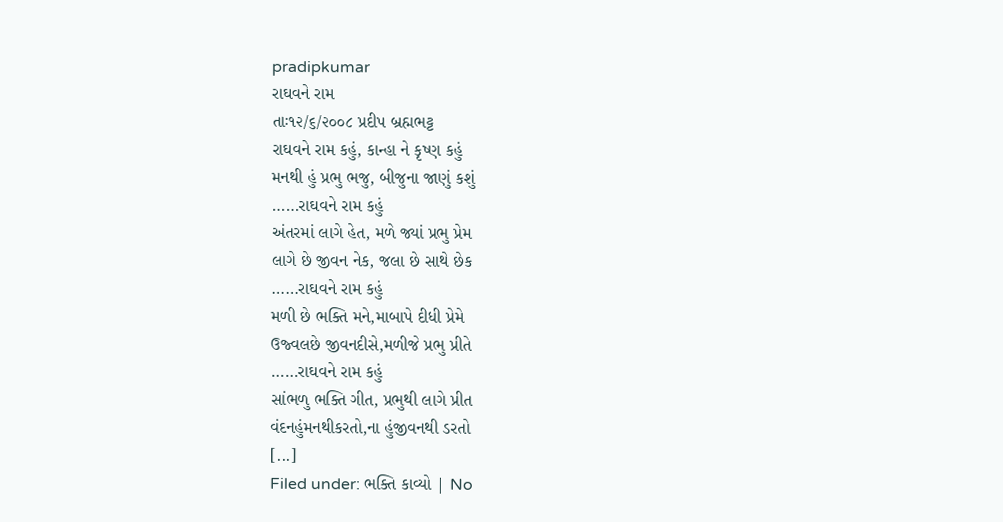pradipkumar
રાઘવને રામ
તાઃ૧૨/૬/૨૦૦૮ પ્રદીપ બ્રહ્મભટ્ટ
રાઘવને રામ કહું, કાન્હા ને કૃષ્ણ કહું
મનથી હું પ્રભુ ભજુ, બીજુના જાણું કશું
……રાઘવને રામ કહું
અંતરમાં લાગે હેત, મળે જ્યાં પ્રભુ પ્રેમ
લાગે છે જીવન નેક, જલા છે સાથે છેક
……રાઘવને રામ કહું
મળી છે ભક્તિ મને,માબાપે દીધી પ્રેમે
ઉજ્વલછે જીવનદીસે,મળીજે પ્રભુ પ્રીતે
……રાઘવને રામ કહું
સાંભળુ ભક્તિ ગીત, પ્રભુથી લાગે પ્રીત
વંદનહુંમનથીકરતો,ના હુંજીવનથી ડરતો
[...]
Filed under: ભક્તિ કાવ્યો | No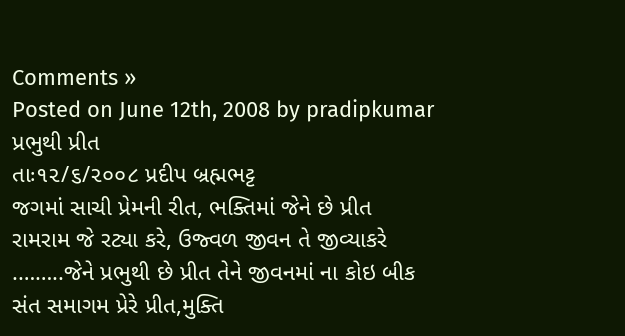Comments »
Posted on June 12th, 2008 by pradipkumar
પ્રભુથી પ્રીત
તાઃ૧૨/૬/૨૦૦૮ પ્રદીપ બ્રહ્મભટ્ટ
જગમાં સાચી પ્રેમની રીત, ભક્તિમાં જેને છે પ્રીત
રામરામ જે રટ્યા કરે, ઉજ્વળ જીવન તે જીવ્યાકરે
.……..જેને પ્રભુથી છે પ્રીત તેને જીવનમાં ના કોઇ બીક
સંત સમાગમ પ્રેરે પ્રીત,મુક્તિ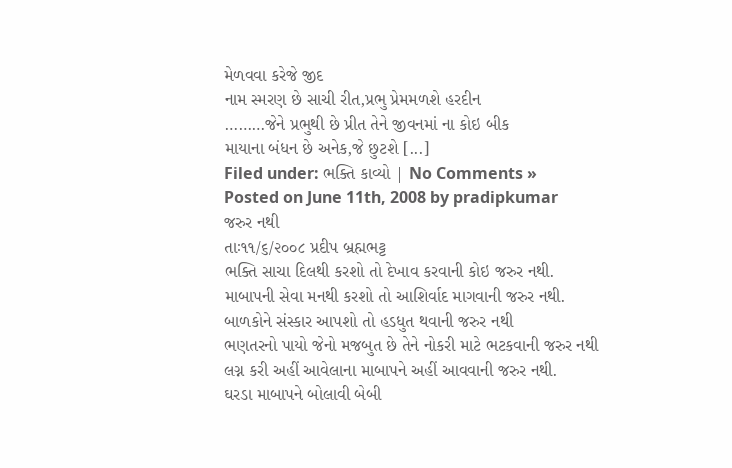મેળવવા કરેજે જીદ
નામ સ્મરણ છે સાચી રીત,પ્રભુ પ્રેમમળશે હરદીન
………જેને પ્રભુથી છે પ્રીત તેને જીવનમાં ના કોઇ બીક
માયાના બંધન છે અનેક,જે છુટશે [...]
Filed under: ભક્તિ કાવ્યો | No Comments »
Posted on June 11th, 2008 by pradipkumar
જરુર નથી
તાઃ૧૧/૬/૨૦૦૮ પ્રદીપ બ્રહ્મભટ્ટ
ભક્તિ સાચા દિલથી કરશો તો દેખાવ કરવાની કોઇ જરુર નથી.
માબાપની સેવા મનથી કરશો તો આશિર્વાદ માગવાની જરુર નથી.
બાળકોને સંસ્કાર આપશો તો હડધુત થવાની જરુર નથી
ભણતરનો પાયો જેનો મજબુત છે તેને નોકરી માટે ભટકવાની જરુર નથી
લગ્ન કરી અહીં આવેલાના માબાપને અહીં આવવાની જરુર નથી.
ઘરડા માબાપને બોલાવી બેબી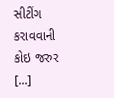સીટીંગ કરાવવાની કોઇ જરુર [...]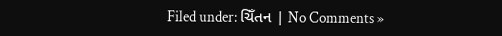Filed under: ચિઁતન | No Comments »